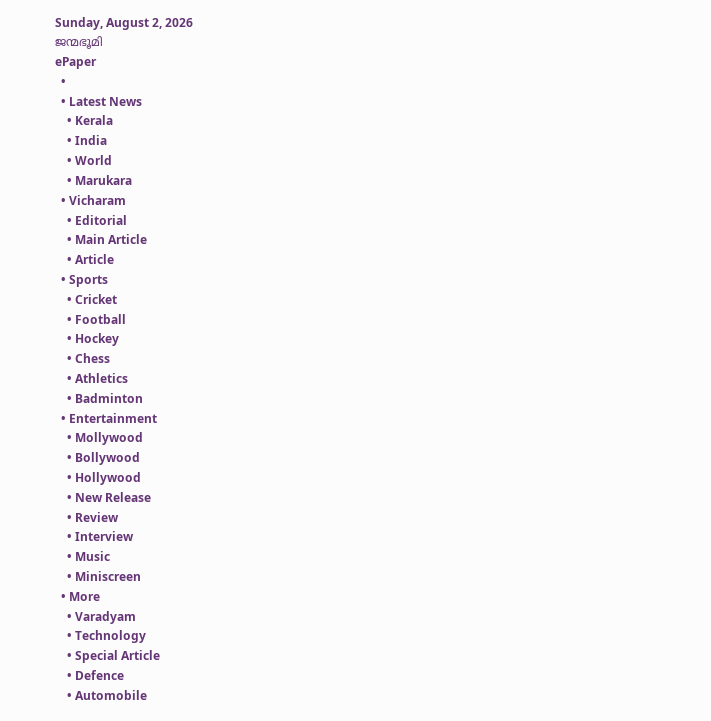Sunday, August 2, 2026
ജന്മഭൂമി
ePaper
  •
  • Latest News
    • Kerala
    • India
    • World
    • Marukara
  • Vicharam
    • Editorial
    • Main Article
    • Article
  • Sports
    • Cricket
    • Football
    • Hockey
    • Chess
    • Athletics
    • Badminton
  • Entertainment
    • Mollywood
    • Bollywood
    • Hollywood
    • New Release
    • Review
    • Interview
    • Music
    • Miniscreen
  • More
    • Varadyam
    • Technology
    • Special Article
    • Defence
    • Automobile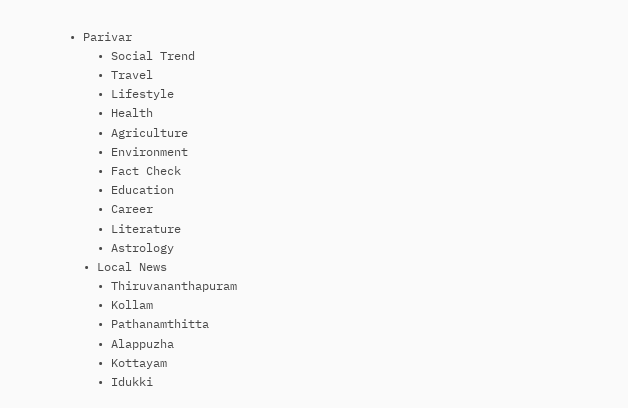• Parivar
    • Social Trend
    • Travel
    • Lifestyle
    • Health
    • Agriculture
    • Environment
    • Fact Check
    • Education
    • Career
    • Literature
    • Astrology
  • Local News
    • Thiruvananthapuram
    • Kollam
    • Pathanamthitta
    • Alappuzha
    • Kottayam
    • Idukki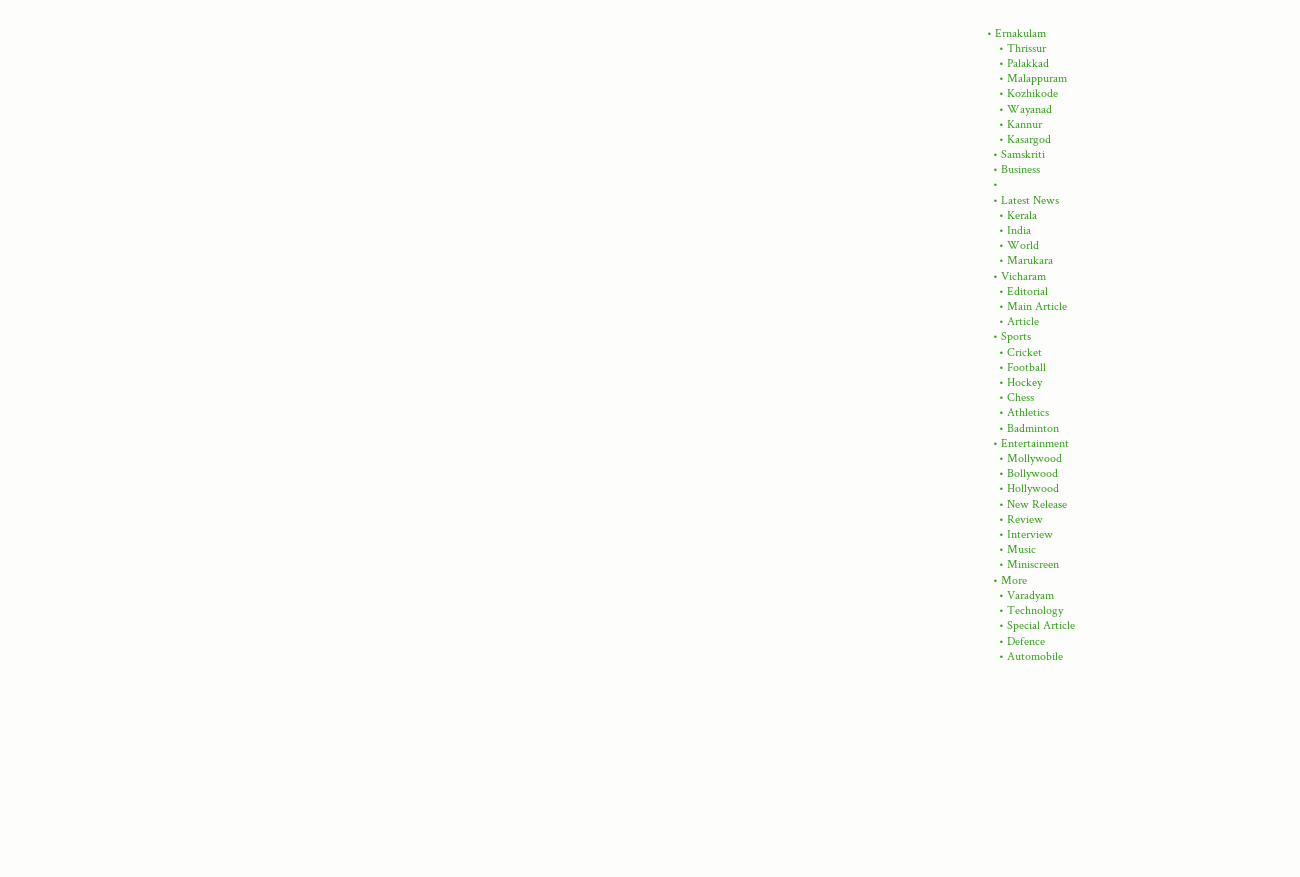• Ernakulam
    • Thrissur
    • Palakkad
    • Malappuram
    • Kozhikode
    • Wayanad
    • Kannur
    • Kasargod
  • Samskriti
  • Business
  •
  • Latest News
    • Kerala
    • India
    • World
    • Marukara
  • Vicharam
    • Editorial
    • Main Article
    • Article
  • Sports
    • Cricket
    • Football
    • Hockey
    • Chess
    • Athletics
    • Badminton
  • Entertainment
    • Mollywood
    • Bollywood
    • Hollywood
    • New Release
    • Review
    • Interview
    • Music
    • Miniscreen
  • More
    • Varadyam
    • Technology
    • Special Article
    • Defence
    • Automobile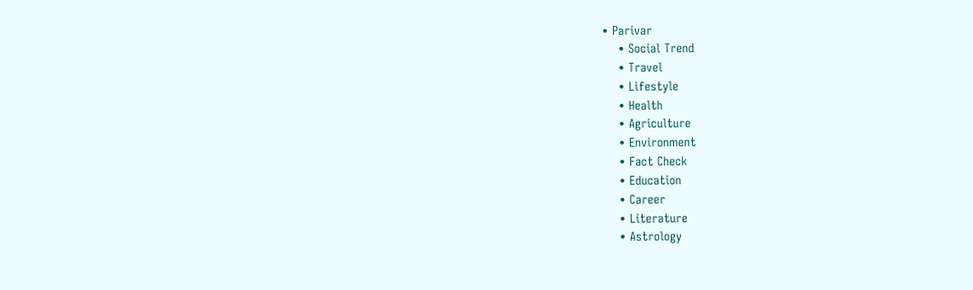• Parivar
    • Social Trend
    • Travel
    • Lifestyle
    • Health
    • Agriculture
    • Environment
    • Fact Check
    • Education
    • Career
    • Literature
    • Astrology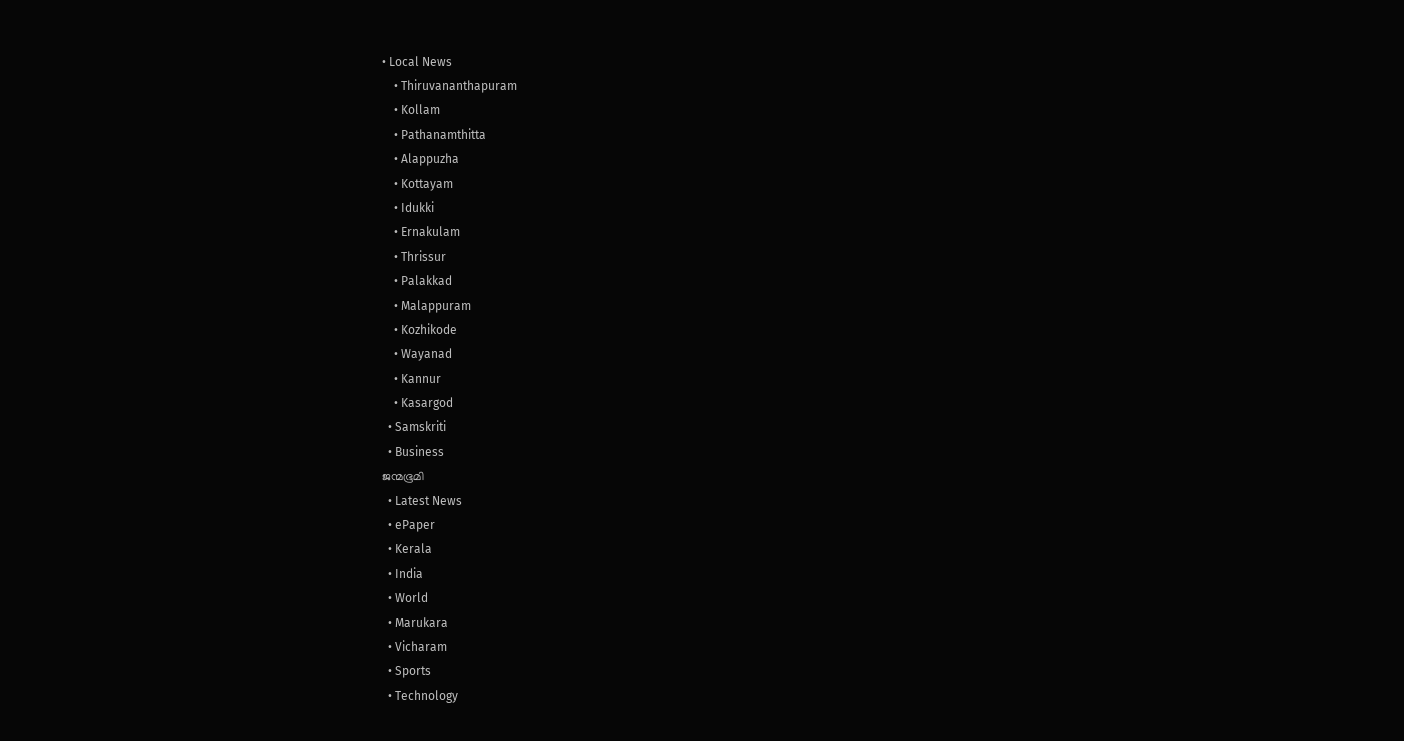• Local News
    • Thiruvananthapuram
    • Kollam
    • Pathanamthitta
    • Alappuzha
    • Kottayam
    • Idukki
    • Ernakulam
    • Thrissur
    • Palakkad
    • Malappuram
    • Kozhikode
    • Wayanad
    • Kannur
    • Kasargod
  • Samskriti
  • Business
ജന്മഭൂമി
  • Latest News
  • ePaper
  • Kerala
  • India
  • World
  • Marukara
  • Vicharam
  • Sports
  • Technology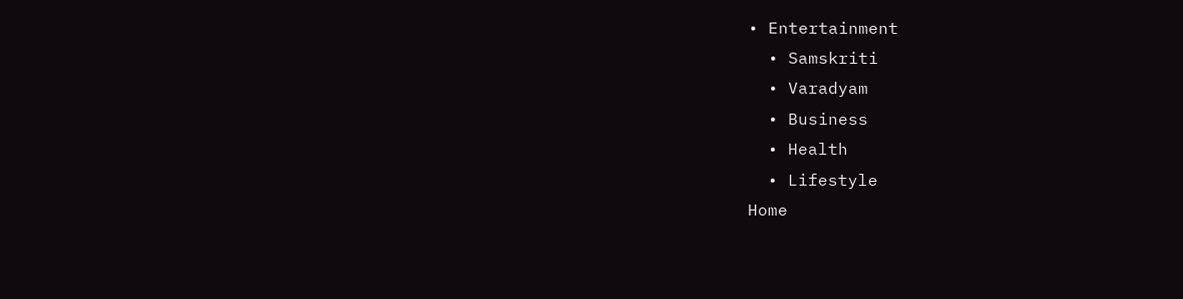• Entertainment
  • Samskriti
  • Varadyam
  • Business
  • Health
  • Lifestyle
Home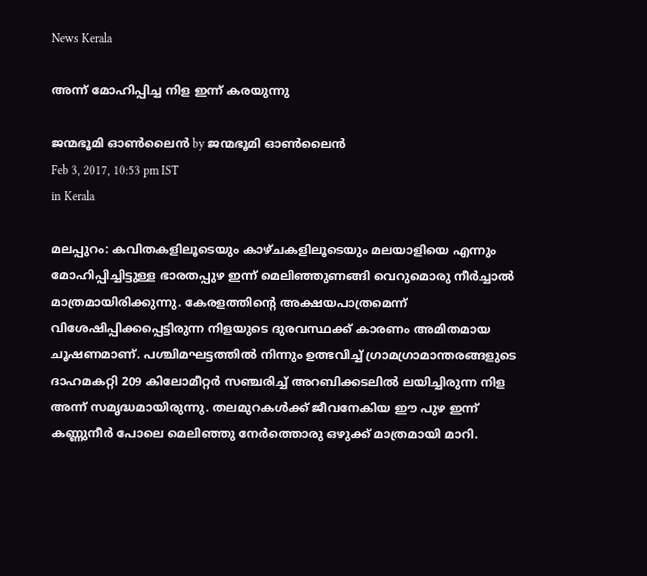News Kerala

അന്ന് മോഹിപ്പിച്ച നിള ഇന്ന് കരയുന്നു

ജന്മഭൂമി ഓണ്‍ലൈന്‍ by ജന്മഭൂമി ഓണ്‍ലൈന്‍
Feb 3, 2017, 10:53 pm IST
in Kerala

മലപ്പുറം: കവിതകളിലൂടെയും കാഴ്ചകളിലൂടെയും മലയാളിയെ എന്നും മോഹിപ്പിച്ചിട്ടുള്ള ഭാരതപ്പുഴ ഇന്ന് മെലിഞ്ഞുണങ്ങി വെറുമൊരു നീര്‍ച്ചാല്‍ മാത്രമായിരിക്കുന്നു. കേരളത്തിന്റെ അക്ഷയപാത്രമെന്ന് വിശേഷിപ്പിക്കപ്പെട്ടിരുന്ന നിളയുടെ ദുരവസ്ഥക്ക് കാരണം അമിതമായ ചൂഷണമാണ്. പശ്ചിമഘട്ടത്തില്‍ നിന്നും ഉത്ഭവിച്ച് ഗ്രാമഗ്രാമാന്തരങ്ങളുടെ ദാഹമകറ്റി 209 കിലോമീറ്റര്‍ സഞ്ചരിച്ച് അറബിക്കടലില്‍ ലയിച്ചിരുന്ന നിള അന്ന് സമൃദ്ധമായിരുന്നു. തലമുറകള്‍ക്ക് ജീവനേകിയ ഈ പുഴ ഇന്ന് കണ്ണുനീര്‍ പോലെ മെലിഞ്ഞു നേര്‍ത്തൊരു ഒഴുക്ക് മാത്രമായി മാറി.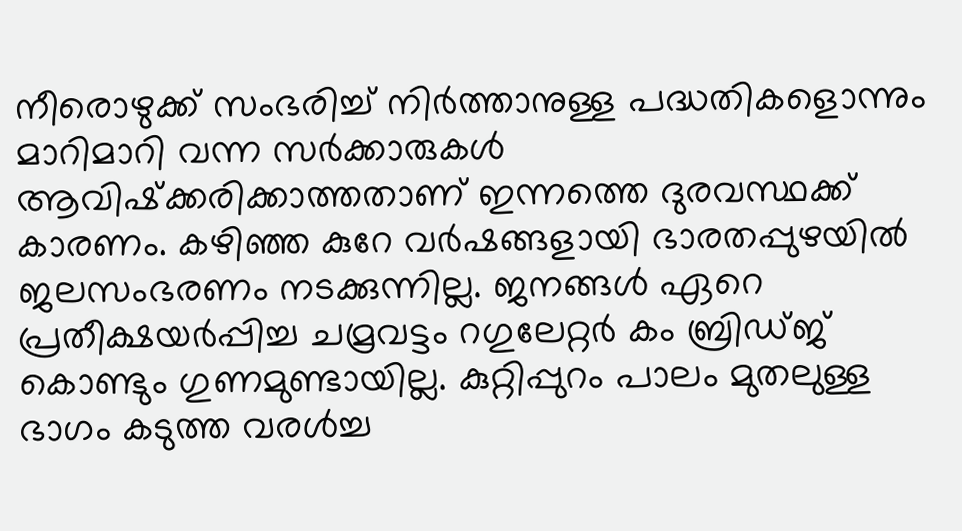നീരൊഴുക്ക് സംഭരിച്ച് നിര്‍ത്താനുള്ള പദ്ധതികളൊന്നും മാറിമാറി വന്ന സര്‍ക്കാരുകള്‍ ആവിഷ്‌ക്കരിക്കാത്തതാണ് ഇന്നത്തെ ദുരവസ്ഥക്ക് കാരണം. കഴിഞ്ഞ കുറേ വര്‍ഷങ്ങളായി ഭാരതപ്പുഴയില്‍ ജലസംഭരണം നടക്കുന്നില്ല. ജനങ്ങള്‍ ഏറെ പ്രതീക്ഷയര്‍പ്പിച്ച ചമ്രവട്ടം റഗുലേറ്റര്‍ കം ബ്രിഡ്ജ് കൊണ്ടും ഗുണമുണ്ടായില്ല. കുറ്റിപ്പുറം പാലം മുതലുള്ള ഭാഗം കടുത്ത വരള്‍ച്ച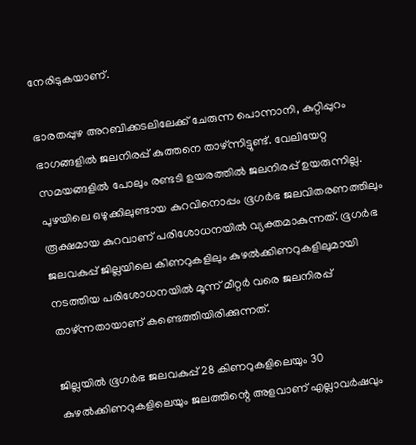നേരിടുകയാണ്.

ഭാരതപ്പുഴ അറബിക്കടലിലേക്ക് ചേരുന്ന പൊന്നാനി, കുറ്റിപ്പുറം ഭാഗങ്ങളില്‍ ജലനിരപ്പ് കുത്തനെ താഴ്ന്നിട്ടുണ്ട്. വേലിയേറ്റ സമയങ്ങളില്‍ പോലും രണ്ടടി ഉയരത്തില്‍ ജലനിരപ്പ് ഉയരുന്നില്ല. പുഴയിലെ ഒഴുക്കിലുണ്ടായ കുറവിനൊപ്പം ഭൂഗര്‍ഭ ജലവിതരണത്തിലും രൂക്ഷമായ കുറവാണ് പരിശോധനയില്‍ വ്യക്തമാകുന്നത്. ഭൂഗര്‍ഭ ജലവകുപ്പ് ജില്ലയിലെ കിണറുകളിലും കുഴല്‍ക്കിണറുകളിലുമായി നടത്തിയ പരിശോധനയില്‍ മൂന്ന് മീറ്റര്‍ വരെ ജലനിരപ്പ് താഴ്ന്നതായാണ് കണ്ടെത്തിയിരിക്കുന്നത്.

ജില്ലയില്‍ ഭൂഗര്‍ഭ ജലവകുപ്പ് 28 കിണറുകളിലെയും 30 കുഴല്‍ക്കിണറുകളിലെയും ജലത്തിന്റെ അളവാണ് എല്ലാവര്‍ഷവും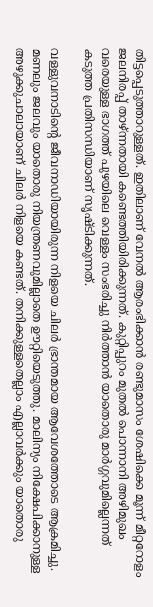തിട്ടപ്പെടുത്താറുള്ളത്. ഇതിലാണ് വേനല്‍ ആരംഭിക്കാന്‍ രണ്ടുമാസം ശേഷിക്കെ മൂന്ന് മീറ്ററോളം ജലനിരപ്പ് താഴ്ന്നതായി കണ്ടെത്തിയിരിക്കുന്നത്. കുറ്റിപ്പുറം മുതല്‍ പൊന്നാനി അഴിമുഖം വരെയുള്ള ഭാഗത്ത് പുഴയിലെ വെള്ളം സംഭരിച്ചു നിര്‍ത്താന്‍ യാതൊരു മാര്‍ഗ്ഗവുമില്ലെന്നത് കടുത്ത പ്രതിസന്ധിയാണ് സൃഷ്ടിക്കുന്നത്.

വള്ളുവനാടിന്റെ ജീവനാഡിയായിരുന്ന നിളയെ ചിലര്‍ ഭ്രാന്തമായ ആവേശത്തോടെ ആക്രമിച്ചു. മണലും ജലവും യാതൊരു നിയന്ത്രണവുമില്ലാതെ ഊറ്റിയെടുത്തു. മാലിന്യം നിക്ഷേപിക്കാനുള്ള അഴുക്കുചാലായാണ് ചിലര്‍ നിളയെ കണ്ടത്. തനിക്കുള്ളതെല്ലാം എല്ലാവര്‍ക്കും യാതൊരു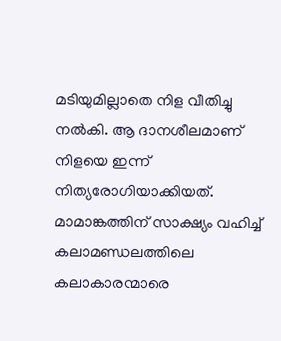മടിയുമില്ലാതെ നിള വീതിച്ചു നല്‍കി. ആ ദാനശീലമാണ് നിളയെ ഇന്ന് നിത്യരോഗിയാക്കിയത്. മാമാങ്കത്തിന് സാക്ഷ്യം വഹിച്ച് കലാമണ്ഡലത്തിലെ കലാകാരന്മാരെ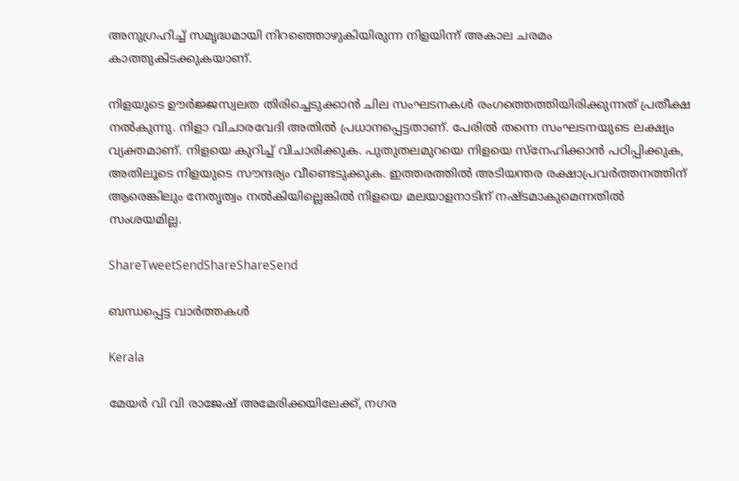അനുഗ്രഹിച്ച് സമൃദ്ധമായി നിറഞ്ഞൊഴുകിയിരുന്ന നിളയിന്ന് അകാല ചരമം കാത്തുകിടക്കുകയാണ്.

നിളയുടെ ഊര്‍ജ്ജസ്വലത തിരിച്ചെടുക്കാന്‍ ചില സംഘടനകള്‍ രംഗത്തെത്തിയിരിക്കുന്നത് പ്രതീക്ഷ നല്‍കുന്നു. നിളാ വിചാരവേദി അതില്‍ പ്രധാനപ്പെട്ടതാണ്. പേരില്‍ തന്നെ സംഘടനയുടെ ലക്ഷ്യം വ്യക്തമാണ്. നിളയെ കുറിച്ച് വിചാരിക്കുക. പുതുതലമുറയെ നിളയെ സ്‌നേഹിക്കാന്‍ പഠിപ്പിക്കുക, അതിലൂടെ നിളയുടെ സൗന്ദര്യം വീണ്ടെടുക്കുക. ഇത്തരത്തില്‍ അടിയന്തര രക്ഷാപ്രവര്‍ത്തനത്തിന് ആരെങ്കിലും നേതൃത്വം നല്‍കിയില്ലെങ്കില്‍ നിളയെ മലയാളനാടിന് നഷ്ടമാകുമെന്നതില്‍ സംശയമില്ല.

ShareTweetSendShareShareSend

ബന്ധപ്പെട്ട വാര്‍ത്തകള്‍

Kerala

മേയര്‍ വി വി രാജേഷ് അമേരിക്കയിലേക്ക്, നഗര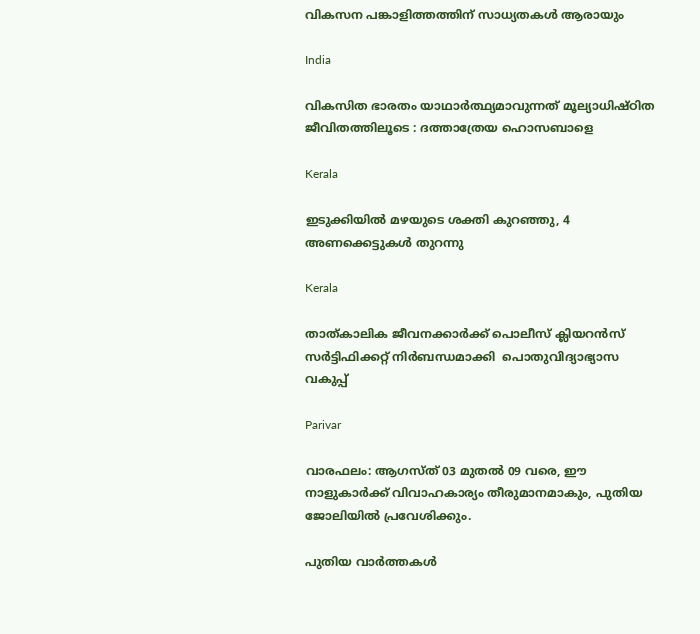വികസന പങ്കാളിത്തത്തിന് സാധ്യതകള്‍ ആരായും

India

വികസിത ഭാരതം യാഥാര്‍ത്ഥ്യമാവുന്നത് മൂല്യാധിഷ്ഠിത ജീവിതത്തിലൂടെ : ദത്താത്രേയ ഹൊസബാളെ

Kerala

ഇടുക്കിയില്‍ മഴയുടെ ശക്തി കുറഞ്ഞു, 4 അണക്കെട്ടുകള്‍ തുറന്നു

Kerala

താത്കാലിക ജീവനക്കാര്‍ക്ക് പൊലീസ് ക്ലിയറന്‍സ് സര്‍ട്ടിഫിക്കറ്റ് നിര്‍ബന്ധമാക്കി  പൊതുവിദ്യാഭ്യാസ വകുപ്പ്

Parivar

വാരഫലം: ആഗസ്ത് 03 മുതല്‍ 09 വരെ, ഈ നാളുകാര്‍ക്ക് വിവാഹകാര്യം തീരുമാനമാകും, പുതിയ ജോലിയില്‍ പ്രവേശിക്കും.

പുതിയ വാര്‍ത്തകള്‍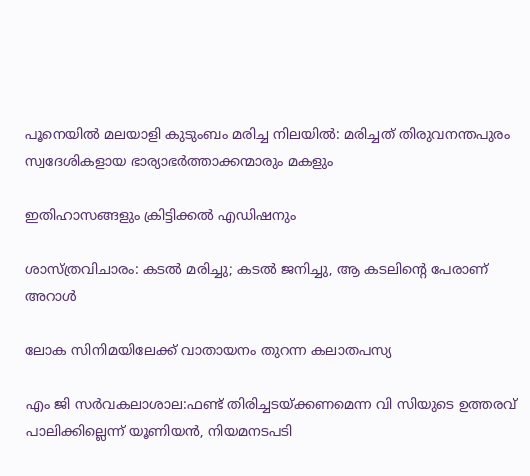പൂനെയില്‍ മലയാളി കുടുംബം മരിച്ച നിലയില്‍: മരിച്ചത് തിരുവനന്തപുരം സ്വദേശികളായ ഭാര്യാഭര്‍ത്താക്കന്മാരും മകളും

ഇതിഹാസങ്ങളും ക്രിട്ടിക്കല്‍ എഡിഷനും

ശാസ്ത്രവിചാരം: കടല്‍ മരിച്ചു; കടല്‍ ജനിച്ചു, ആ കടലിന്റെ പേരാണ് അറാള്‍

ലോക സിനിമയിലേക്ക് വാതായനം തുറന്ന കലാതപസ്യ

എം ജി സര്‍വകലാശാല:ഫണ്ട് തിരിച്ചടയ്‌ക്കണമെന്ന വി സിയുടെ ഉത്തരവ് പാലിക്കില്ലെന്ന് യൂണിയന്‍, നിയമനടപടി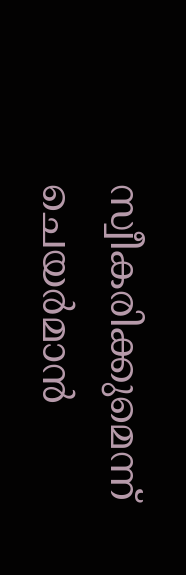സ്വീകരിക്കുമെന്ന് ചെയര്‍മാന്‍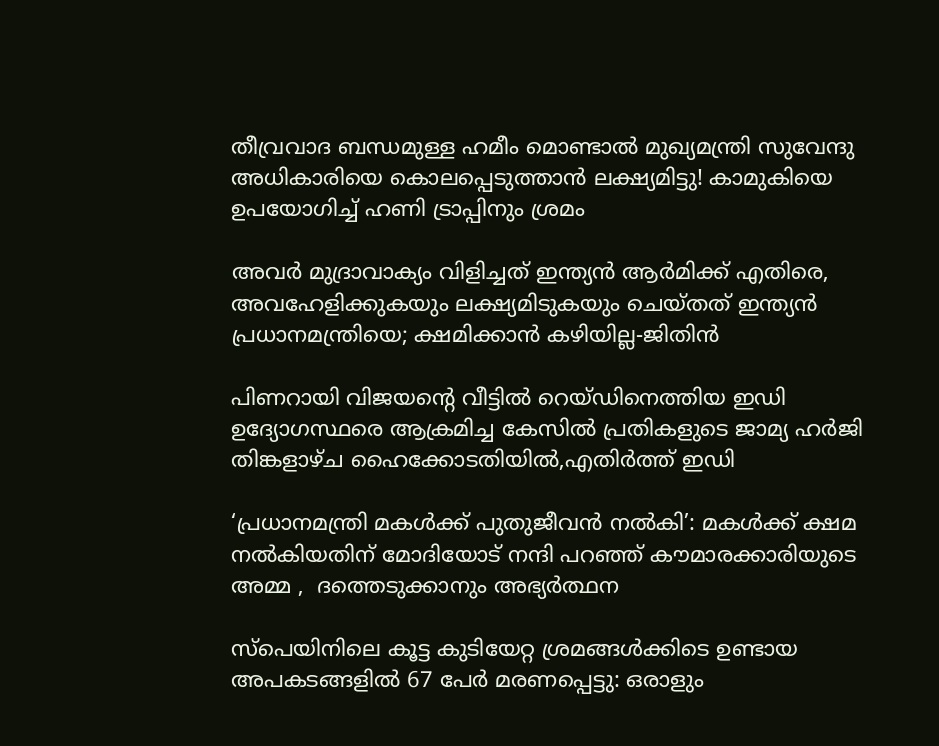തീവ്രവാദ ബന്ധമുള്ള ഹമീം മൊണ്ടാൽ മുഖ്യമന്ത്രി സുവേന്ദു അധികാരിയെ കൊലപ്പെടുത്താൻ ലക്ഷ്യമിട്ടു! കാമുകിയെ ഉപയോഗിച്ച് ഹണി ട്രാപ്പിനും ശ്രമം

അവർ മുദ്രാവാക്യം വിളിച്ചത് ഇന്ത്യൻ ആർമിക്ക് എതിരെ, അവഹേളിക്കുകയും ലക്ഷ്യമിടുകയും ചെയ്തത് ഇന്ത്യൻ പ്രധാനമന്ത്രിയെ; ക്ഷമിക്കാൻ കഴിയില്ല-ജിതിൻ

പിണറായി വിജയന്റെ വീട്ടില്‍ റെയ്ഡിനെത്തിയ ഇഡി ഉദ്യോഗസ്ഥരെ ആക്രമിച്ച കേസില്‍ പ്രതികളുടെ ജാമ്യ ഹര്‍ജി തിങ്കളാഴ്ച ഹൈക്കോടതിയില്‍,എതിര്‍ത്ത് ഇഡി

‘പ്രധാനമന്ത്രി മകൾക്ക് പുതുജീവൻ നൽകി’: മകൾക്ക് ക്ഷമ നൽകിയതിന് മോദിയോട് നന്ദി പറഞ്ഞ് കൗമാരക്കാരിയുടെ അമ്മ ,  ദത്തെടുക്കാനും അഭ്യർത്ഥന

സ്‌പെയിനിലെ കൂട്ട കുടിയേറ്റ ശ്രമങ്ങൾക്കിടെ ഉണ്ടായ അപകടങ്ങളിൽ 67 പേർ മരണപ്പെട്ടു: ഒരാളും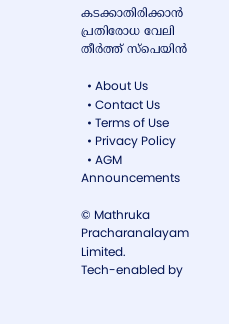കടക്കാതിരിക്കാൻ പ്രതിരോധ വേലി തീർത്ത് സ്പെയിൻ

  • About Us
  • Contact Us
  • Terms of Use
  • Privacy Policy
  • AGM Announcements

© Mathruka Pracharanalayam Limited.
Tech-enabled by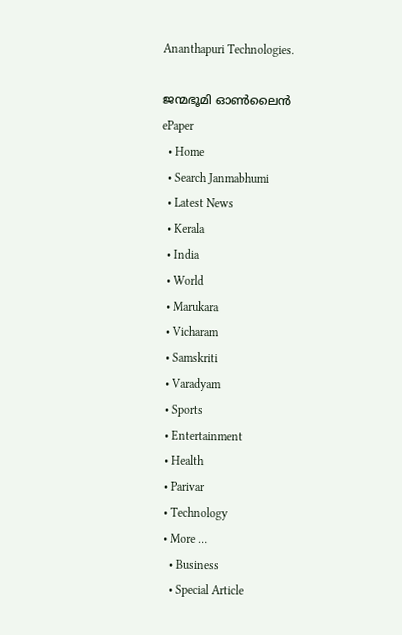Ananthapuri Technologies.

ജന്മഭൂമി ഓണ്‍ലൈന്‍
ePaper
  • Home
  • Search Janmabhumi
  • Latest News
  • Kerala
  • India
  • World
  • Marukara
  • Vicharam
  • Samskriti
  • Varadyam
  • Sports
  • Entertainment
  • Health
  • Parivar
  • Technology
  • More …
    • Business
    • Special Article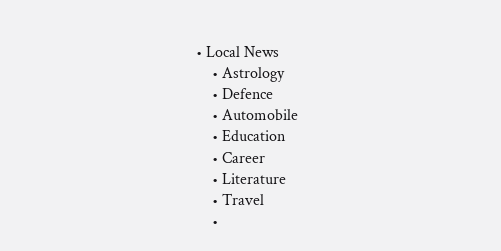• Local News
    • Astrology
    • Defence
    • Automobile
    • Education
    • Career
    • Literature
    • Travel
    •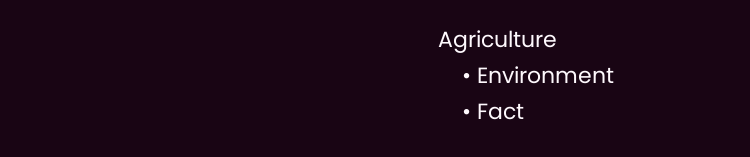Agriculture
    • Environment
    • Fact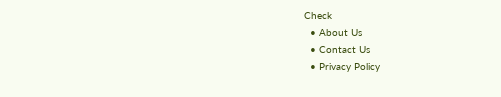Check
  • About Us
  • Contact Us
  • Privacy Policy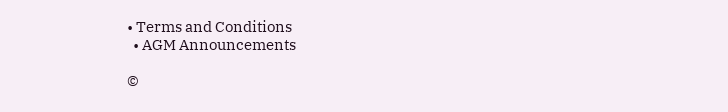• Terms and Conditions
  • AGM Announcements

©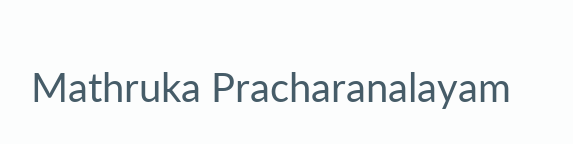Mathruka Pracharanalayam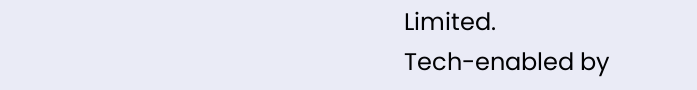Limited.
Tech-enabled by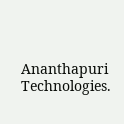Ananthapuri Technologies.